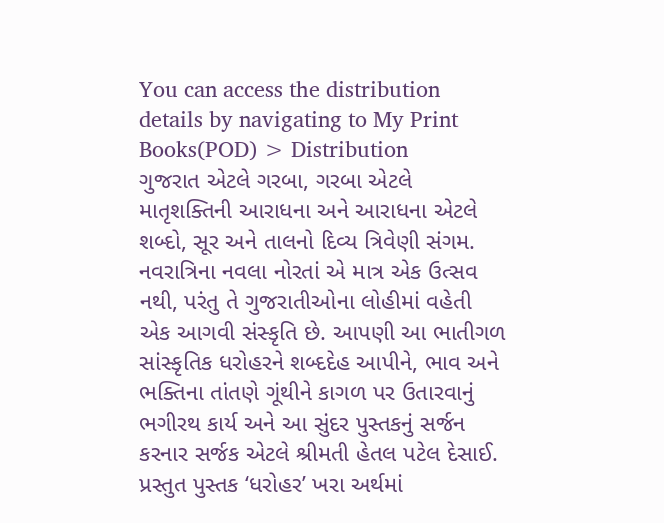You can access the distribution details by navigating to My Print Books(POD) > Distribution
ગુજરાત એટલે ગરબા, ગરબા એટલે માતૃશક્તિની આરાધના અને આરાધના એટલે શબ્દો, સૂર અને તાલનો દિવ્ય ત્રિવેણી સંગમ. નવરાત્રિના નવલા નોરતાં એ માત્ર એક ઉત્સવ નથી, પરંતુ તે ગુજરાતીઓના લોહીમાં વહેતી એક આગવી સંસ્કૃતિ છે. આપણી આ ભાતીગળ સાંસ્કૃતિક ધરોહરને શબ્દદેહ આપીને, ભાવ અને ભક્તિના તાંતણે ગૂંથીને કાગળ પર ઉતારવાનું ભગીરથ કાર્ય અને આ સુંદર પુસ્તકનું સર્જન કરનાર સર્જક એટલે શ્રીમતી હેતલ પટેલ દેસાઈ. પ્રસ્તુત પુસ્તક ‘ધરોહર’ ખરા અર્થમાં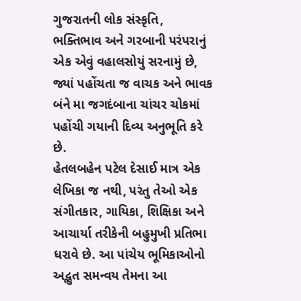ગુજરાતની લોક સંસ્કૃતિ, ભક્તિભાવ અને ગરબાની પરંપરાનું એક એવું વહાલસોયું સરનામું છે, જ્યાં પહોંચતા જ વાચક અને ભાવક બંને મા જગદંબાના ચાંચર ચોકમાં પહોંચી ગયાની દિવ્ય અનુભૂતિ કરે છે.
હેતલબહેન પટેલ દેસાઈ માત્ર એક લેખિકા જ નથી, પરંતુ તેઓ એક સંગીતકાર, ગાયિકા, શિક્ષિકા અને આચાર્યા તરીકેની બહુમુખી પ્રતિભા ધરાવે છે. આ પાંચેય ભૂમિકાઓનો અદ્ભુત સમન્વય તેમના આ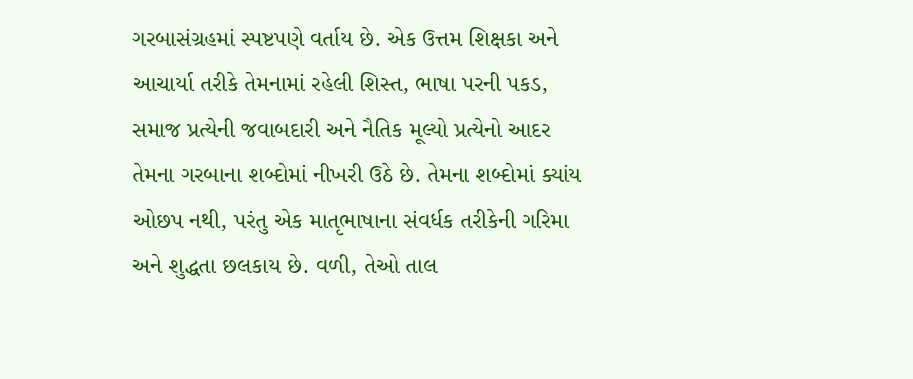ગરબાસંગ્રહમાં સ્પષ્ટપણે વર્તાય છે. એક ઉત્તમ શિક્ષકા અને આચાર્યા તરીકે તેમનામાં રહેલી શિસ્ત, ભાષા પરની પકડ, સમાજ પ્રત્યેની જવાબદારી અને નૈતિક મૂલ્યો પ્રત્યેનો આદર તેમના ગરબાના શબ્દોમાં નીખરી ઉઠે છે. તેમના શબ્દોમાં ક્યાંય ઓછપ નથી, પરંતુ એક માતૃભાષાના સંવર્ધક તરીકેની ગરિમા અને શુદ્ધતા છલકાય છે. વળી, તેઓ તાલ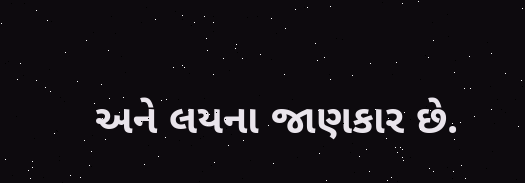અને લયના જાણકાર છે.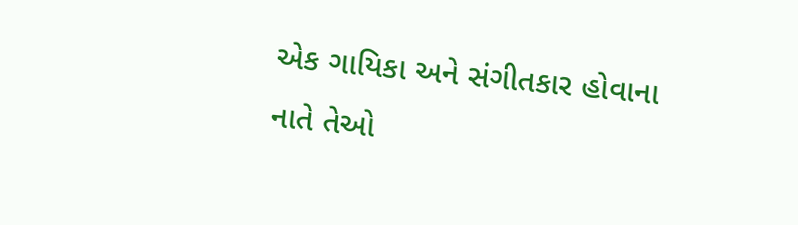એક ગાયિકા અને સંગીતકાર હોવાના નાતે તેઓ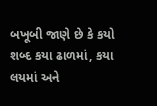બખૂબી જાણે છે કે કયો શબ્દ કયા ઢાળમાં, કયા લયમાં અને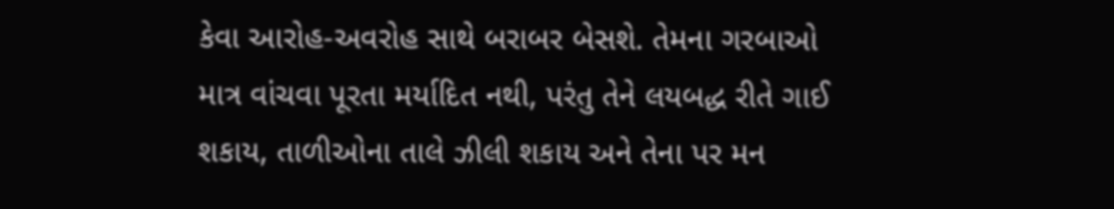કેવા આરોહ-અવરોહ સાથે બરાબર બેસશે. તેમના ગરબાઓ માત્ર વાંચવા પૂરતા મર્યાદિત નથી, પરંતુ તેને લયબદ્ધ રીતે ગાઈ શકાય, તાળીઓના તાલે ઝીલી શકાય અને તેના પર મન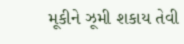મૂકીને ઝૂમી શકાય તેવી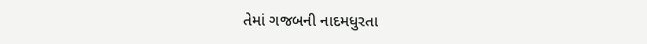તેમાં ગજબની નાદમધુરતા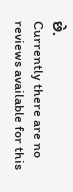છે.
Currently there are no reviews available for this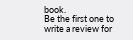book.
Be the first one to write a review for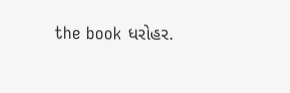the book ધરોહર.